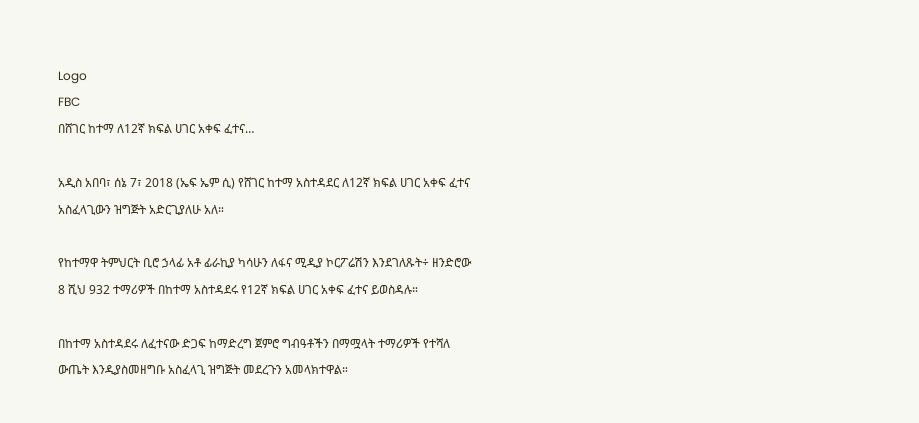Logo
FBC
በሸገር ከተማ ለ12ኛ ክፍል ሀገር አቀፍ ፈተና…

አዲስ አበባ፣ ሰኔ 7፣ 2018 (ኤፍ ኤም ሲ) የሸገር ከተማ አስተዳደር ለ12ኛ ክፍል ሀገር አቀፍ ፈተና አስፈላጊውን ዝግጅት አድርጊያለሁ አለ።

የከተማዋ ትምህርት ቢሮ ኃላፊ አቶ ፊራኪያ ካሳሁን ለፋና ሚዲያ ኮርፖሬሽን እንደገለጹት÷ ዘንድሮው 8 ሺህ 932 ተማሪዎች በከተማ አስተዳደሩ የ12ኛ ክፍል ሀገር አቀፍ ፈተና ይወስዳሉ።

በከተማ አስተዳደሩ ለፈተናው ድጋፍ ከማድረግ ጀምሮ ግብዓቶችን በማሟላት ተማሪዎች የተሻለ ውጤት እንዲያስመዘግቡ አስፈላጊ ዝግጅት መደረጉን አመላክተዋል።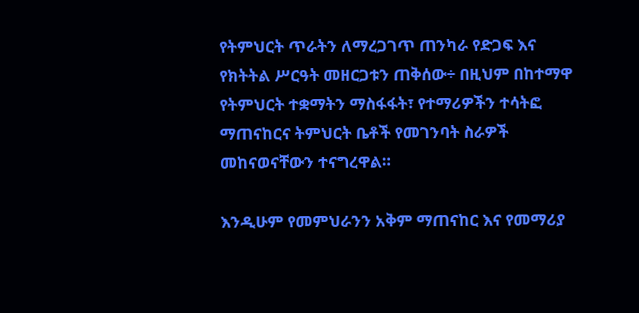የትምህርት ጥራትን ለማረጋገጥ ጠንካራ የድጋፍ እና የክትትል ሥርዓት መዘርጋቱን ጠቅሰው÷ በዚህም በከተማዋ የትምህርት ተቋማትን ማስፋፋት፣ የተማሪዎችን ተሳትፎ ማጠናከርና ትምህርት ቤቶች የመገንባት ስራዎች መከናወናቸውን ተናግረዋል።

እንዲሁም የመምህራንን አቅም ማጠናከር እና የመማሪያ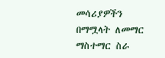መሳሪያዎችን በማሟላት ለመማር ማስተማር ስራ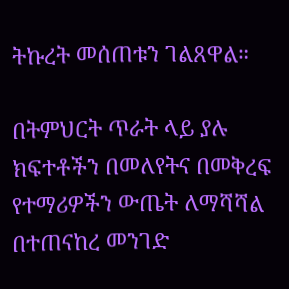ትኩረት መሰጠቱን ገልጸዋል።

በትምህርት ጥራት ላይ ያሉ ክፍተቶችን በመለየትና በመቅረፍ የተማሪዎችን ውጤት ለማሻሻል በተጠናከረ መንገድ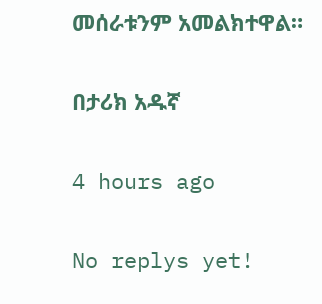መሰራቱንም አመልክተዋል።

በታሪክ አዱኛ

4 hours ago

No replys yet!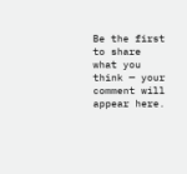Be the first to share what you think — your comment will appear here.